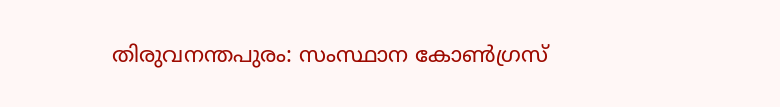തിരുവനന്തപുരം: സംസ്ഥാന കോൺഗ്രസ്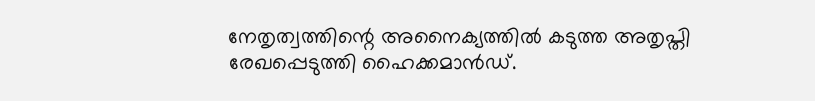നേതൃത്വത്തിന്റെ അനൈക്യത്തിൽ കടുത്ത അതൃപ്തി രേഖപ്പെടുത്തി ഹൈക്കമാൻഡ്.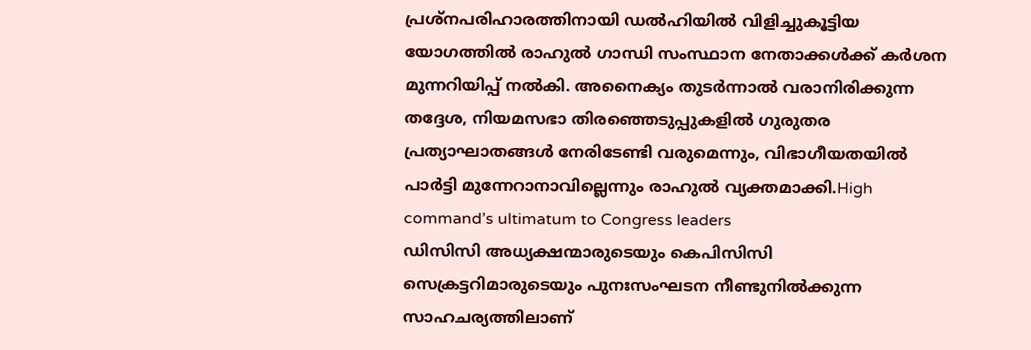പ്രശ്നപരിഹാരത്തിനായി ഡൽഹിയിൽ വിളിച്ചുകൂട്ടിയ യോഗത്തിൽ രാഹുൽ ഗാന്ധി സംസ്ഥാന നേതാക്കൾക്ക് കർശന മുന്നറിയിപ്പ് നൽകി. അനൈക്യം തുടർന്നാൽ വരാനിരിക്കുന്ന തദ്ദേശ, നിയമസഭാ തിരഞ്ഞെടുപ്പുകളിൽ ഗുരുതര പ്രത്യാഘാതങ്ങൾ നേരിടേണ്ടി വരുമെന്നും, വിഭാഗീയതയിൽ പാർട്ടി മുന്നേറാനാവില്ലെന്നും രാഹുൽ വ്യക്തമാക്കി.High command’s ultimatum to Congress leaders
ഡിസിസി അധ്യക്ഷന്മാരുടെയും കെപിസിസി സെക്രട്ടറിമാരുടെയും പുനഃസംഘടന നീണ്ടുനിൽക്കുന്ന സാഹചര്യത്തിലാണ്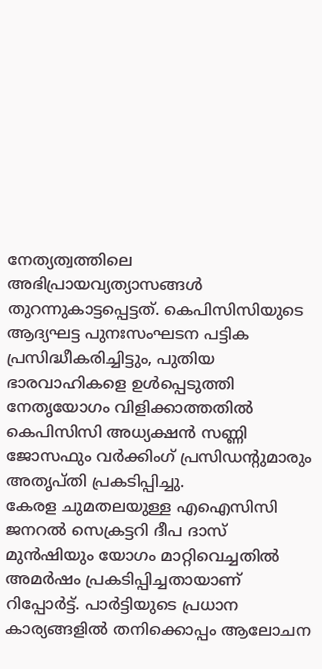നേത്യത്വത്തിലെ അഭിപ്രായവ്യത്യാസങ്ങൾ തുറന്നുകാട്ടപ്പെട്ടത്. കെപിസിസിയുടെ ആദ്യഘട്ട പുനഃസംഘടന പട്ടിക പ്രസിദ്ധീകരിച്ചിട്ടും, പുതിയ ഭാരവാഹികളെ ഉൾപ്പെടുത്തി നേതൃയോഗം വിളിക്കാത്തതിൽ കെപിസിസി അധ്യക്ഷൻ സണ്ണി ജോസഫും വർക്കിംഗ് പ്രസിഡന്റുമാരും അതൃപ്തി പ്രകടിപ്പിച്ചു.
കേരള ചുമതലയുള്ള എഐസിസി ജനറൽ സെക്രട്ടറി ദീപ ദാസ് മുൻഷിയും യോഗം മാറ്റിവെച്ചതിൽ അമർഷം പ്രകടിപ്പിച്ചതായാണ് റിപ്പോർട്ട്. പാർട്ടിയുടെ പ്രധാന കാര്യങ്ങളിൽ തനിക്കൊപ്പം ആലോചന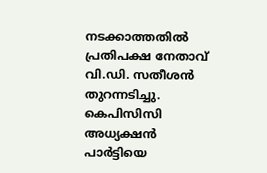നടക്കാത്തതിൽ പ്രതിപക്ഷ നേതാവ് വി.ഡി. സതീശൻ തുറന്നടിച്ചു. കെപിസിസി അധ്യക്ഷൻ പാർട്ടിയെ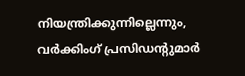നിയന്ത്രിക്കുന്നില്ലെന്നും, വർക്കിംഗ് പ്രസിഡന്റുമാർ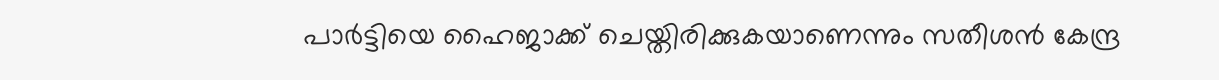പാർട്ടിയെ ഹൈജാക്ക് ചെയ്തിരിക്കുകയാണെന്നും സതീശൻ കേന്ദ്ര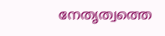നേതൃത്വത്തെ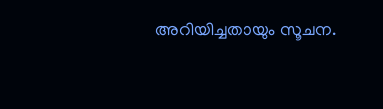അറിയിച്ചതായും സൂചന.